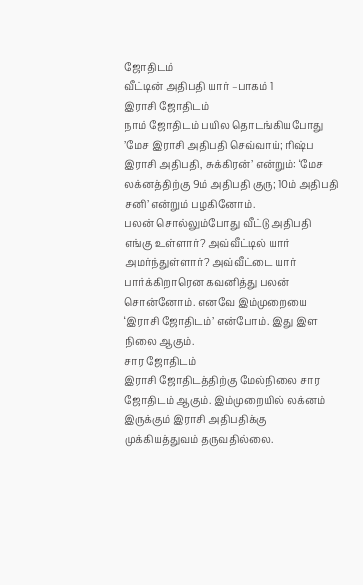ஜோதிடம்
வீட்டின் அதிபதி யார் –பாகம் 1
இராசி ஜோதிடம்
நாம் ஜோதிடம் பயில தொடங்கியபோது ’மேச இராசி அதிபதி செவ்வாய்; ரிஷ்ப இராசி அதிபதி, சுக்கிரன்’ என்றும்: ‘மேச லக்னத்திற்கு 9ம் அதிபதி குரு; 10ம் அதிபதி சனி’ என்றும் பழகினோம்.
பலன் சொல்லும்போது வீட்டு அதிபதி எங்கு உள்ளார்? அவ்வீட்டில் யார் அமர்ந்துள்ளார்? அவ்வீட்டை யார் பார்க்கிறாரென கவனித்து பலன் சொன்னோம். எனவே இம்முறையை ‘இராசி ஜோதிடம்’ என்போம். இது இள நிலை ஆகும்.
சார ஜோதிடம்
இராசி ஜோதிடத்திற்கு மேல்நிலை சார ஜோதிடம் ஆகும். இம்முறையில் லக்னம் இருக்கும் இராசி அதிபதிக்கு முக்கியத்துவம் தருவதில்லை.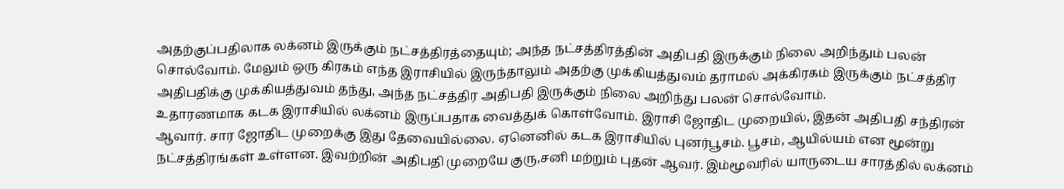அதற்குப்பதிலாக லக்னம் இருக்கும் நட்சத்திரத்தையும்; அந்த நட்சத்திரத்தின் அதிபதி இருக்கும் நிலை அறிந்தும் பலன் சொல்வோம். மேலும் ஒரு கிரகம் எந்த இராசியில் இருந்தாலும் அதற்கு முக்கியத்துவம் தராமல் அக்கிரகம் இருக்கும் நட்சத்திர அதிபதிக்கு முக்கியத்துவம் தந்து, அந்த நட்சத்திர அதிபதி இருக்கும் நிலை அறிந்து பலன் சொல்வோம்.
உதாரணமாக கடக இராசியில் லக்னம் இருப்பதாக வைத்துக் கொள்வோம். இராசி ஜோதிட முறையில், இதன் அதிபதி சந்திரன் ஆவார். சார ஜோதிட முறைக்கு இது தேவையில்லை. ஏனெனில் கடக இராசியில் புனர்பூசம். பூசம், ஆயில்யம் என மூன்று நட்சத்திரங்கள் உள்ளன. இவற்றின் அதிபதி முறையே குரு,சனி மற்றும் புதன் ஆவர். இம்மூவரில் யாருடைய சாரத்தில் லக்னம்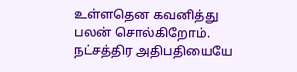உள்ளதென கவனித்து பலன் சொல்கிறோம்.
நட்சத்திர அதிபதியையே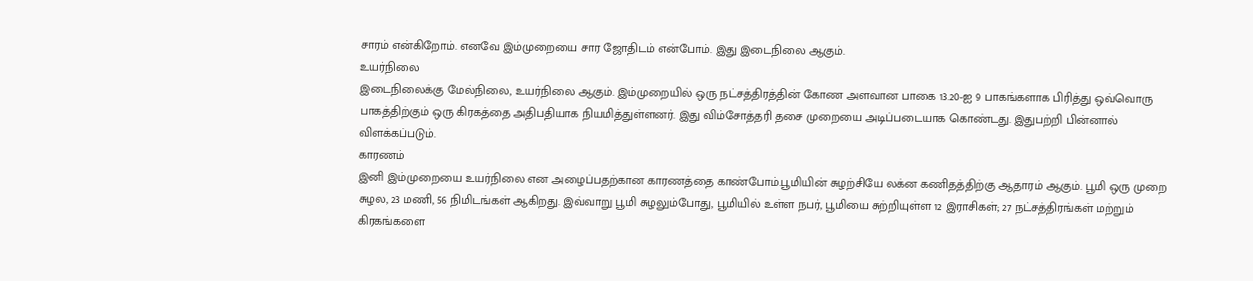சாரம் என்கிறோம். எனவே இம்முறையை சார ஜோதிடம் என்போம். இது இடைநிலை ஆகும்.
உயர்நிலை
இடைநிலைக்கு மேல்நிலை, உயர்நிலை ஆகும். இம்முறையில் ஒரு நட்சத்திரத்தின் கோண அளவான பாகை 13.20-ஐ 9 பாகங்களாக பிரித்து ஒவ்வொரு பாகத்திற்கும் ஒரு கிரகத்தை அதிபதியாக நியமித்துள்ளனர். இது விம்சோத்தரி தசை முறையை அடிப்படையாக கொண்டது. இதுபற்றி பின்னால் விளக்கப்படும்.
காரணம்
இனி இம்முறையை உயர்நிலை என அழைப்பதற்கான காரணத்தை காண்போம்.பூமியின் சுழற்சியே லக்ன கணிதத்திற்கு ஆதாரம் ஆகும். பூமி ஒரு முறை சுழல, 23 மணி, 56 நிமிடங்கள் ஆகிறது. இவ்வாறு பூமி சுழலும்போது, பூமியில் உள்ள நபர், பூமியை சுற்றியுள்ள 12 இராசிகள்; 27 நட்சத்திரங்கள் மற்றும் கிரகங்களை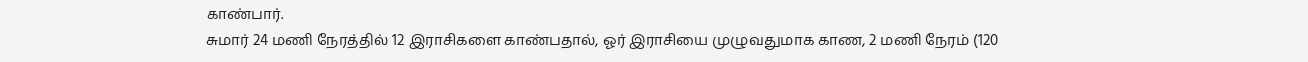காண்பார்.
சுமார் 24 மணி நேரத்தில் 12 இராசிகளை காண்பதால், ஓர் இராசியை முழுவதுமாக காண, 2 மணி நேரம் (120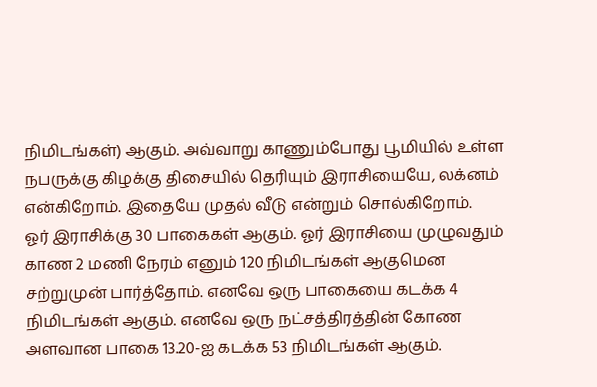நிமிடங்கள்) ஆகும். அவ்வாறு காணும்போது பூமியில் உள்ள நபருக்கு கிழக்கு திசையில் தெரியும் இராசியையே, லக்னம் என்கிறோம். இதையே முதல் வீடு என்றும் சொல்கிறோம்.
ஓர் இராசிக்கு 30 பாகைகள் ஆகும். ஓர் இராசியை முழுவதும் காண 2 மணி நேரம் எனும் 120 நிமிடங்கள் ஆகுமென சற்றுமுன் பார்த்தோம். எனவே ஒரு பாகையை கடக்க 4 நிமிடங்கள் ஆகும். எனவே ஒரு நட்சத்திரத்தின் கோண அளவான பாகை 13.20-ஐ கடக்க 53 நிமிடங்கள் ஆகும்.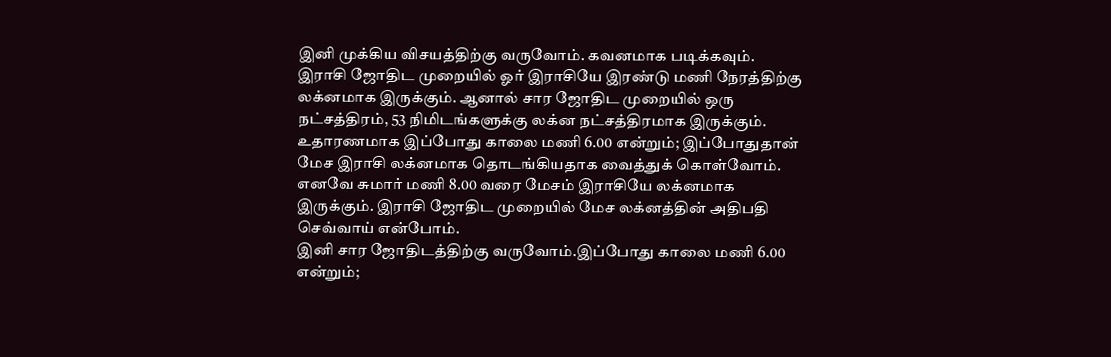இனி முக்கிய விசயத்திற்கு வருவோம். கவனமாக படிக்கவும். இராசி ஜோதிட முறையில் ஓர் இராசியே இரண்டு மணி நேரத்திற்கு லக்னமாக இருக்கும். ஆனால் சார ஜோதிட முறையில் ஒரு நட்சத்திரம், 53 நிமிடங்களுக்கு லக்ன நட்சத்திரமாக இருக்கும்.
உதாரணமாக இப்போது காலை மணி 6.00 என்றும்; இப்போதுதான் மேச இராசி லக்னமாக தொடங்கியதாக வைத்துக் கொள்வோம். எனவே சுமார் மணி 8.00 வரை மேசம் இராசியே லக்னமாக இருக்கும். இராசி ஜோதிட முறையில் மேச லக்னத்தின் அதிபதி செவ்வாய் என்போம்.
இனி சார ஜோதிடத்திற்கு வருவோம்.இப்போது காலை மணி 6.00 என்றும்;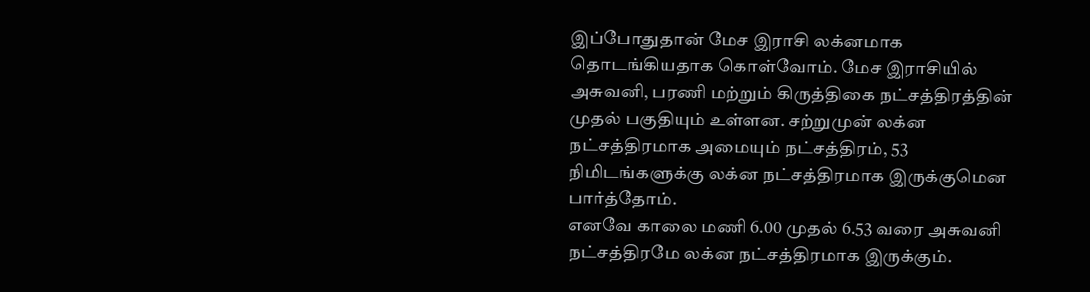இப்போதுதான் மேச இராசி லக்னமாக தொடங்கியதாக கொள்வோம். மேச இராசியில் அசுவனி, பரணி மற்றும் கிருத்திகை நட்சத்திரத்தின் முதல் பகுதியும் உள்ளன. சற்றுமுன் லக்ன நட்சத்திரமாக அமையும் நட்சத்திரம், 53 நிமிடங்களுக்கு லக்ன நட்சத்திரமாக இருக்குமென பார்த்தோம்.
எனவே காலை மணி 6.00 முதல் 6.53 வரை அசுவனி நட்சத்திரமே லக்ன நட்சத்திரமாக இருக்கும்.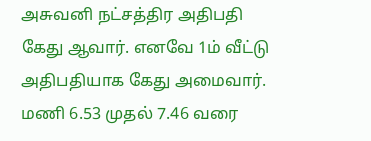அசுவனி நட்சத்திர அதிபதி கேது ஆவார். எனவே 1ம் வீட்டு அதிபதியாக கேது அமைவார். மணி 6.53 முதல் 7.46 வரை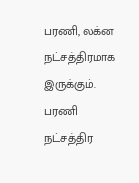பரணி, லக்ன நட்சத்திரமாக இருக்கும். பரணி நட்சத்திர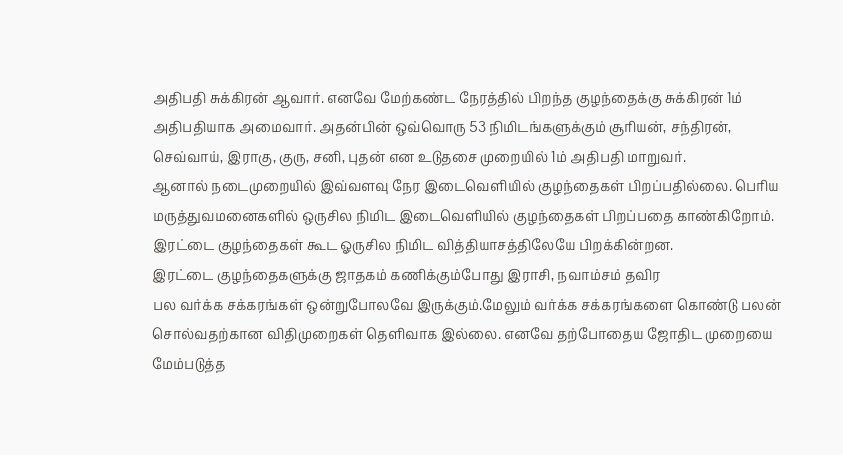அதிபதி சுக்கிரன் ஆவார். எனவே மேற்கண்ட நேரத்தில் பிறந்த குழந்தைக்கு சுக்கிரன் 1ம் அதிபதியாக அமைவார். அதன்பின் ஒவ்வொரு 53 நிமிடங்களுக்கும் சூரியன், சந்திரன், செவ்வாய், இராகு, குரு, சனி, புதன் என உடுதசை முறையில் 1ம் அதிபதி மாறுவர்.
ஆனால் நடைமுறையில் இவ்வளவு நேர இடைவெளியில் குழந்தைகள் பிறப்பதில்லை. பெரிய மருத்துவமனைகளில் ஒருசில நிமிட இடைவெளியில் குழந்தைகள் பிறப்பதை காண்கிறோம். இரட்டை குழந்தைகள் கூட ஓருசில நிமிட வித்தியாசத்திலேயே பிறக்கின்றன.
இரட்டை குழந்தைகளுக்கு ஜாதகம் கணிக்கும்போது இராசி, நவாம்சம் தவிர
பல வர்க்க சக்கரங்கள் ஒன்றுபோலவே இருக்கும்.மேலும் வர்க்க சக்கரங்களை கொண்டு பலன் சொல்வதற்கான விதிமுறைகள் தெளிவாக இல்லை. எனவே தற்போதைய ஜோதிட முறையை மேம்படுத்த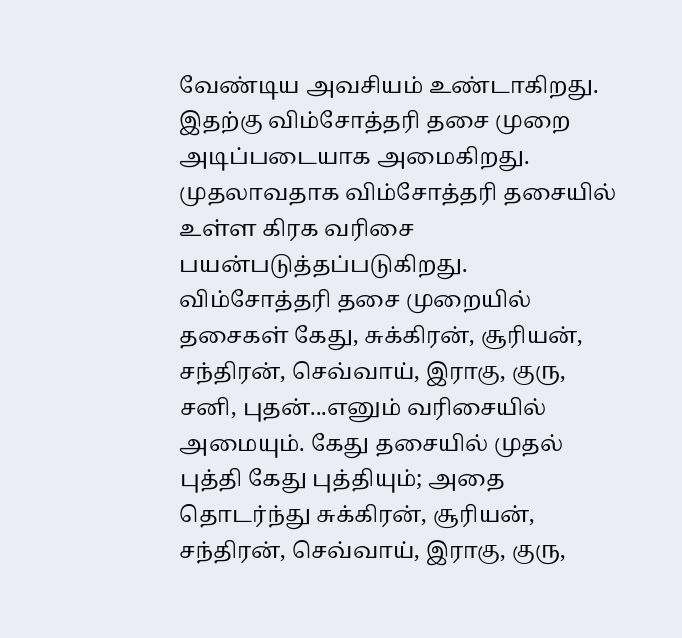வேண்டிய அவசியம் உண்டாகிறது.
இதற்கு விம்சோத்தரி தசை முறை அடிப்படையாக அமைகிறது. முதலாவதாக விம்சோத்தரி தசையில் உள்ள கிரக வரிசை பயன்படுத்தப்படுகிறது. விம்சோத்தரி தசை முறையில் தசைகள் கேது, சுக்கிரன், சூரியன், சந்திரன், செவ்வாய், இராகு, குரு, சனி, புதன்...எனும் வரிசையில் அமையும். கேது தசையில் முதல் புத்தி கேது புத்தியும்; அதை தொடர்ந்து சுக்கிரன், சூரியன், சந்திரன், செவ்வாய், இராகு, குரு,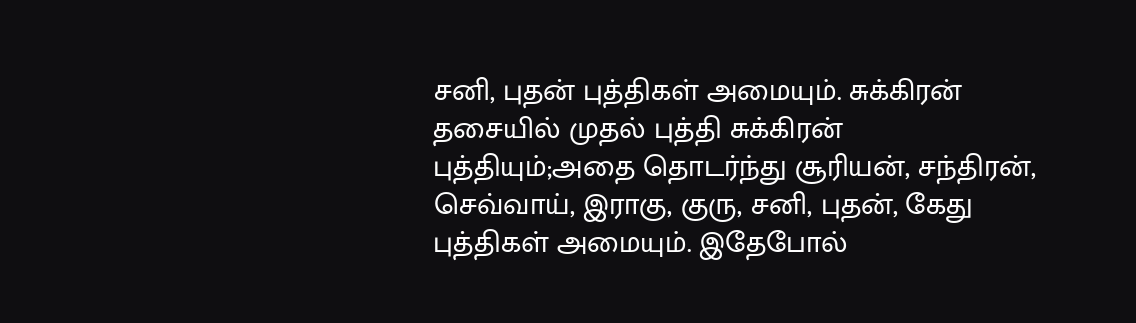சனி, புதன் புத்திகள் அமையும். சுக்கிரன் தசையில் முதல் புத்தி சுக்கிரன் புத்தியும்;அதை தொடர்ந்து சூரியன், சந்திரன், செவ்வாய், இராகு, குரு, சனி, புதன், கேது புத்திகள் அமையும். இதேபோல்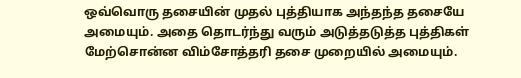ஒவ்வொரு தசையின் முதல் புத்தியாக அந்தந்த தசையே அமையும். அதை தொடர்ந்து வரும் அடுத்தடுத்த புத்திகள் மேற்சொன்ன விம்சோத்தரி தசை முறையில் அமையும்.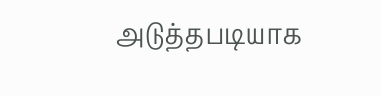அடுத்தபடியாக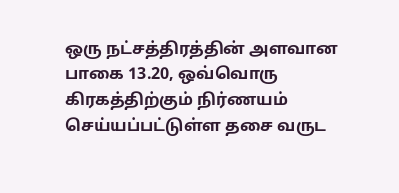ஒரு நட்சத்திரத்தின் அளவான பாகை 13.20, ஒவ்வொரு கிரகத்திற்கும் நிர்ணயம் செய்யப்பட்டுள்ள தசை வருட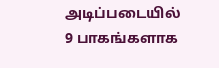அடிப்படையில் 9 பாகங்களாக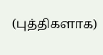(புத்திகளாக)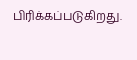பிரிக்கப்படுகிறது.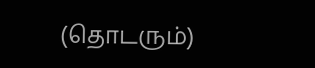(தொடரும்)